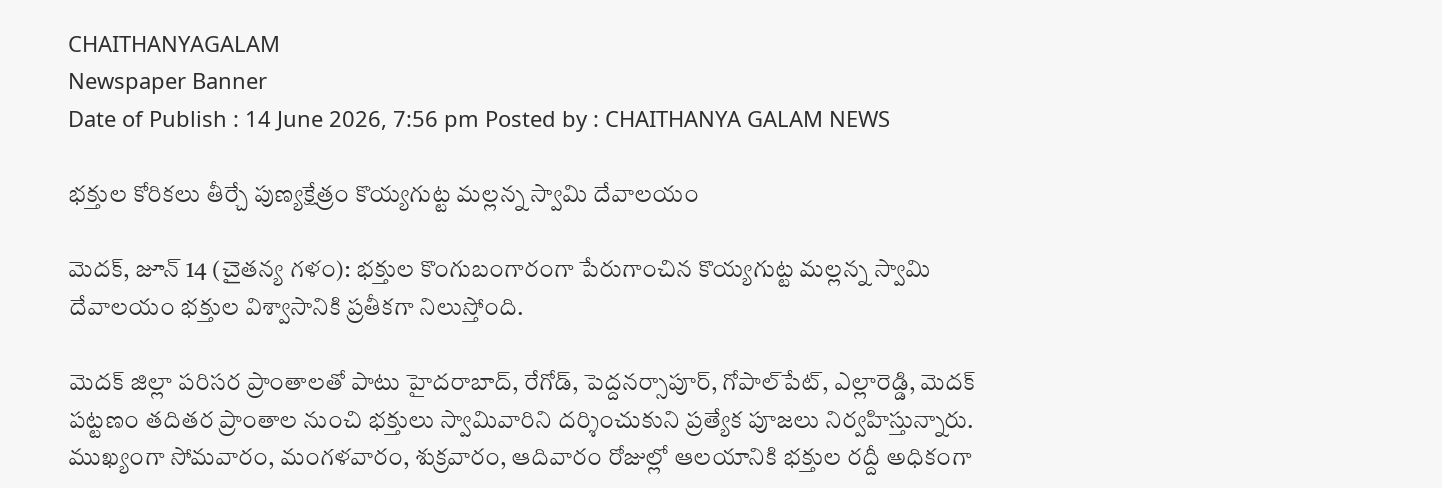CHAITHANYAGALAM
Newspaper Banner
Date of Publish : 14 June 2026, 7:56 pm Posted by : CHAITHANYA GALAM NEWS

భక్తుల కోరికలు తీర్చే పుణ్యక్షేత్రం కొయ్యగుట్ట మల్లన్న స్వామి దేవాలయం

మెదక్, జూన్ 14 (చైతన్య గళం): భక్తుల కొంగుబంగారంగా పేరుగాంచిన కొయ్యగుట్ట మల్లన్న స్వామి దేవాలయం భక్తుల విశ్వాసానికి ప్రతీకగా నిలుస్తోంది.

మెదక్ జిల్లా పరిసర ప్రాంతాలతో పాటు హైదరాబాద్, రేగోడ్, పెద్దనర్సాపూర్, గోపాల్‌పేట్, ఎల్లారెడ్డి, మెదక్ పట్టణం తదితర ప్రాంతాల నుంచి భక్తులు స్వామివారిని దర్శించుకుని ప్రత్యేక పూజలు నిర్వహిస్తున్నారు. ముఖ్యంగా సోమవారం, మంగళవారం, శుక్రవారం, ఆదివారం రోజుల్లో ఆలయానికి భక్తుల రద్దీ అధికంగా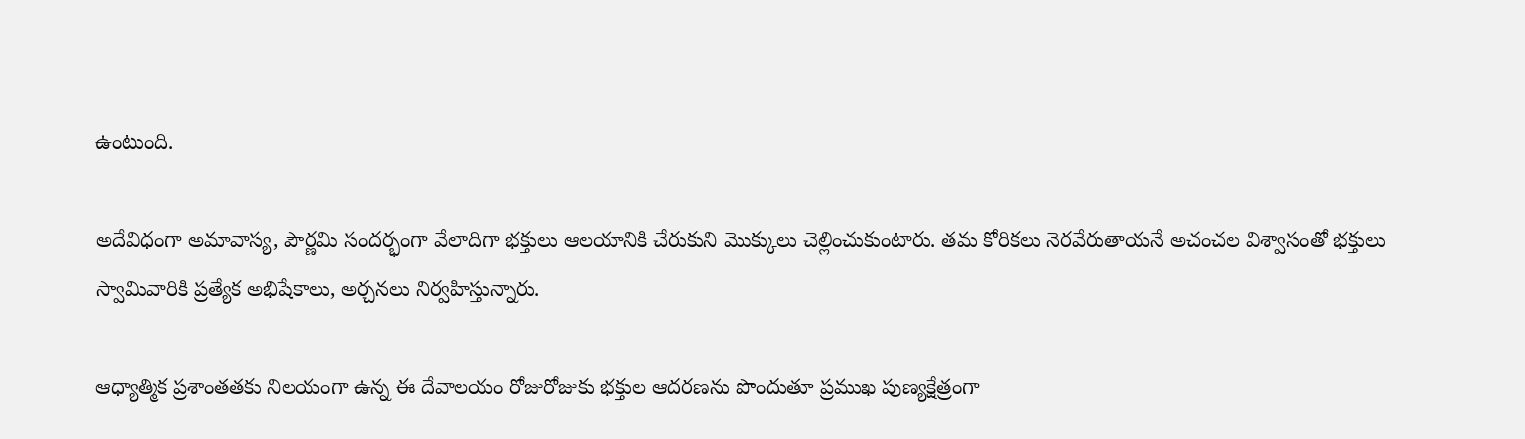ఉంటుంది.

అదేవిధంగా అమావాస్య, పౌర్ణమి సందర్భంగా వేలాదిగా భక్తులు ఆలయానికి చేరుకుని మొక్కులు చెల్లించుకుంటారు. తమ కోరికలు నెరవేరుతాయనే అచంచల విశ్వాసంతో భక్తులు స్వామివారికి ప్రత్యేక అభిషేకాలు, అర్చనలు నిర్వహిస్తున్నారు.

ఆధ్యాత్మిక ప్రశాంతతకు నిలయంగా ఉన్న ఈ దేవాలయం రోజురోజుకు భక్తుల ఆదరణను పొందుతూ ప్రముఖ పుణ్యక్షేత్రంగా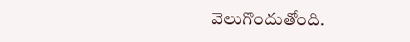వెలుగొందుతోంది.